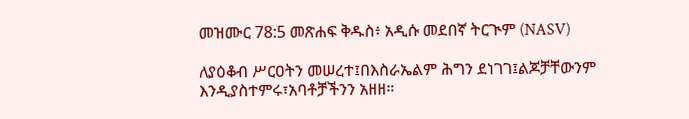መዝሙር 78:5 መጽሐፍ ቅዱስ፥ አዲሱ መደበኛ ትርጒም (NASV)

ለያዕቆብ ሥርዐትን መሠረተ፤በእስራኤልም ሕግን ደነገገ፤ልጆቻቸውንም እንዲያስተምሩ፣አባቶቻችንን አዘዘ።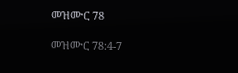መዝሙር 78

መዝሙር 78:4-7